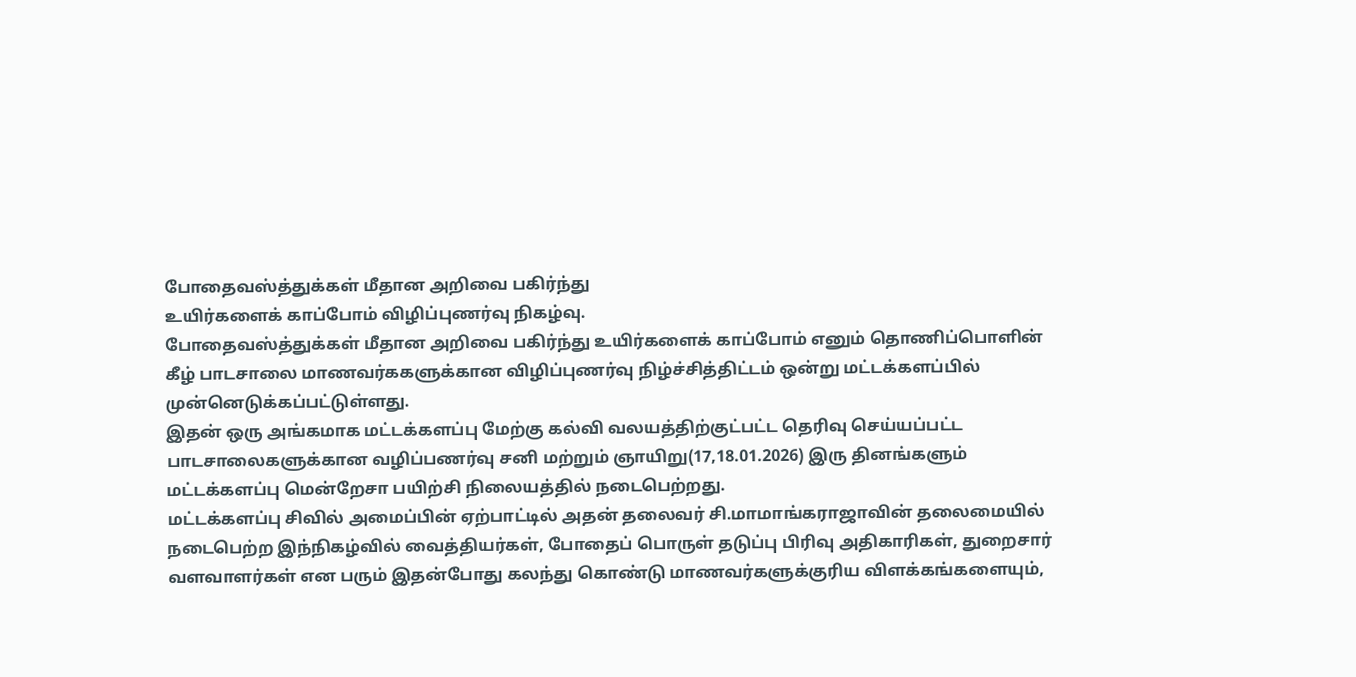போதைவஸ்த்துக்கள் மீதான அறிவை பகிர்ந்து
உயிர்களைக் காப்போம் விழிப்புணர்வு நிகழ்வு.
போதைவஸ்த்துக்கள் மீதான அறிவை பகிர்ந்து உயிர்களைக் காப்போம் எனும் தொணிப்பொளின் கீழ் பாடசாலை மாணவர்ககளுக்கான விழிப்புணர்வு நிழ்ச்சித்திட்டம் ஒன்று மட்டக்களப்பில் முன்னெடுக்கப்பட்டுள்ளது.
இதன் ஒரு அங்கமாக மட்டக்களப்பு மேற்கு கல்வி வலயத்திற்குட்பட்ட தெரிவு செய்யப்பட்ட பாடசாலைகளுக்கான வழிப்பணர்வு சனி மற்றும் ஞாயிறு(17,18.01.2026) இரு தினங்களும் மட்டக்களப்பு மென்றேசா பயிற்சி நிலையத்தில் நடைபெற்றது.
மட்டக்களப்பு சிவில் அமைப்பின் ஏற்பாட்டில் அதன் தலைவர் சி.மாமாங்கராஜாவின் தலைமையில் நடைபெற்ற இந்நிகழ்வில் வைத்தியர்கள், போதைப் பொருள் தடுப்பு பிரிவு அதிகாரிகள், துறைசார் வளவாளர்கள் என பரும் இதன்போது கலந்து கொண்டு மாணவர்களுக்குரிய விளக்கங்களையும்,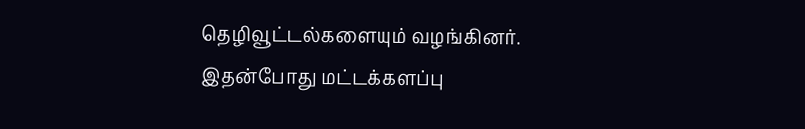தெழிவூட்டல்களையும் வழங்கினர்.
இதன்போது மட்டக்களப்பு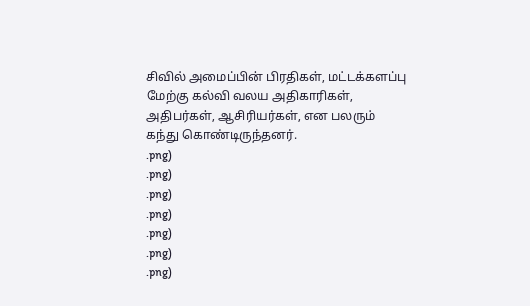சிவில் அமைப்பின் பிரதிகள், மட்டக்களப்பு மேற்கு கல்வி வலய அதிகாரிகள், அதிபர்கள், ஆசிரியர்கள், என பலரும் கந்து கொண்டிருந்தனர்.
.png)
.png)
.png)
.png)
.png)
.png)
.png)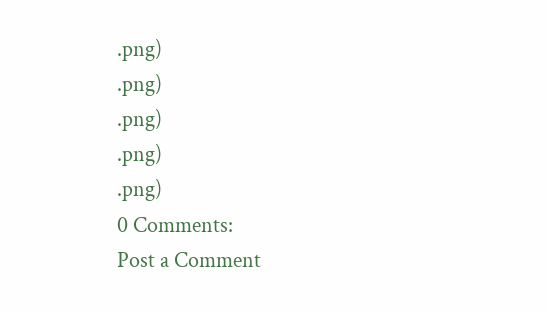.png)
.png)
.png)
.png)
.png)
0 Comments:
Post a Comment